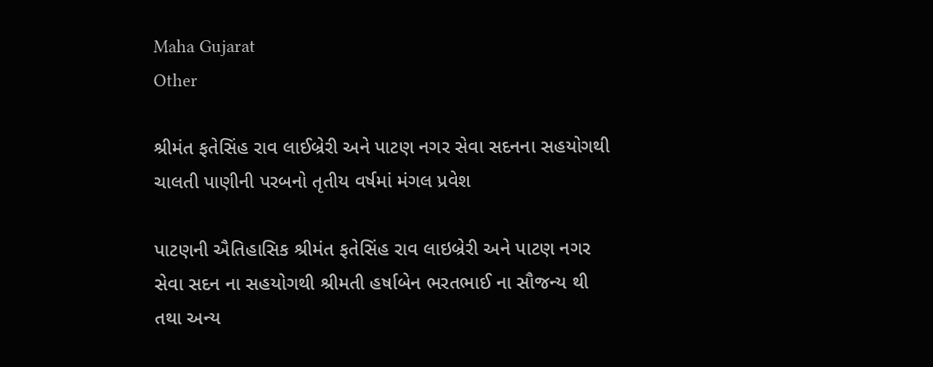Maha Gujarat
Other

શ્રીમંત ફતેસિંહ રાવ લાઈબ્રેરી અને પાટણ નગર સેવા સદનના સહયોગથી ચાલતી પાણીની પરબનો તૃતીય વર્ષમાં મંગલ પ્રવેશ

પાટણની ઐતિહાસિક શ્રીમંત ફતેસિંહ રાવ લાઇબ્રેરી અને પાટણ નગર સેવા સદન ના સહયોગથી શ્રીમતી હર્ષાબેન ભરતભાઈ ના સૌજન્ય થી તથા અન્ય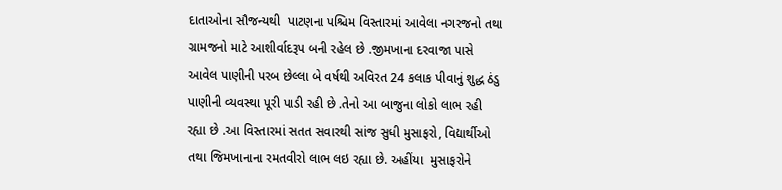દાતાઓના સૌજન્યથી  પાટણના પશ્ચિમ વિસ્તારમાં આવેલા નગરજનો તથા ગ્રામજનો માટે આશીર્વાદરૂપ બની રહેલ છે .જીમખાના દરવાજા પાસે આવેલ પાણીની પરબ છેલ્લા બે વર્ષથી અવિરત 24 કલાક પીવાનું શુદ્ધ ઠંડુ પાણીની વ્યવસ્થા પૂરી પાડી રહી છે .તેનો આ બાજુના લોકો લાભ રહી રહ્યા છે .આ વિસ્તારમાં સતત સવારથી સાંજ સુધી મુસાફરો, વિદ્યાર્થીઓ તથા જિમખાનાના રમતવીરો લાભ લઇ રહ્યા છે. અહીંયા  મુસાફરોને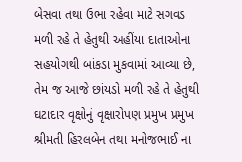બેસવા તથા ઉભા રહેવા માટે સગવડ મળી રહે તે હેતુથી અહીંયા દાતાઓના સહયોગથી બાંકડા મુકવામાં આવ્યા છે, તેમ જ આજે છાંયડો મળી રહે તે હેતુથી ઘટાદાર વૃક્ષોનું વૃક્ષારોપણ પ્રમુખ પ્રમુખ શ્રીમતી હિરલબેન તથા મનોજભાઈ ના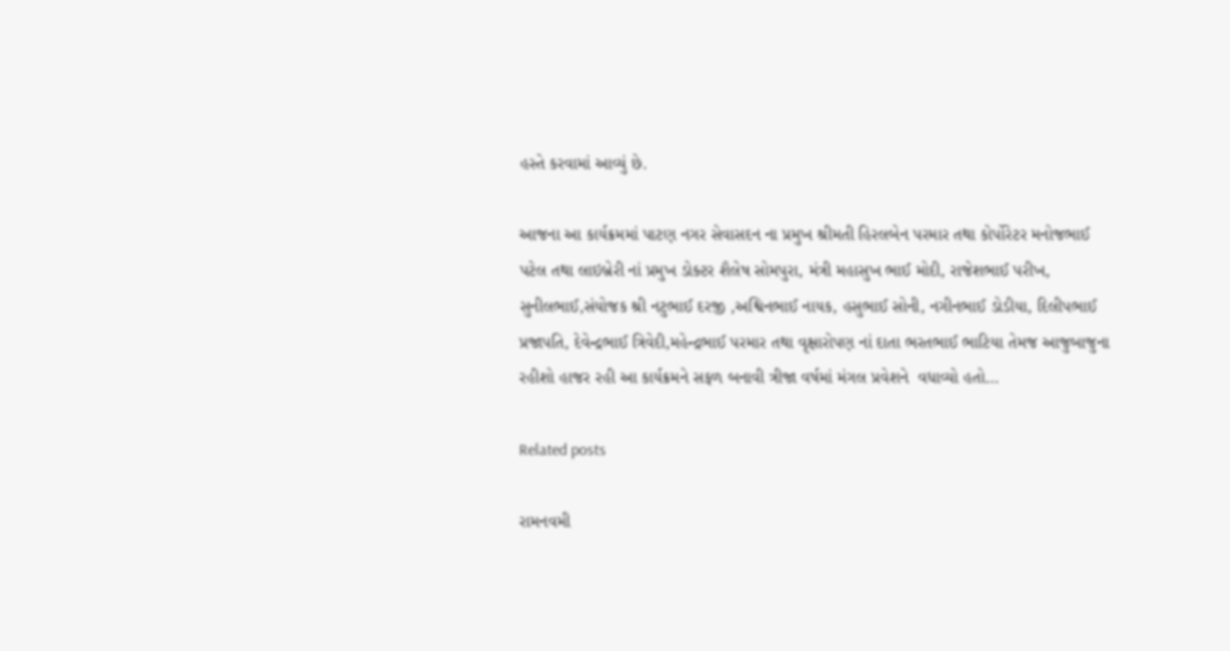હસ્તે કરવામાં આવ્યું છે.

આજના આ કાર્યક્રમમાં પાટણ નગર સેવાસદન ના પ્રમુખ શ્રીમતી હિરલબેન પરમાર તથા કોર્પોરેટર મનોજભાઈ પટેલ તથા લાઇબ્રેરી નાં પ્રમુખ ડોક્ટર શૈલેષ સોમપુરા, મંત્રી મહાસુખ ભાઈ મોદી, રાજેશભાઈ પરીખ, સુનીલભાઈ,સંયોજક શ્રી નટુભાઈ દરજી ,અશ્વિનભાઈ નાયક, હસુભાઈ સોની, નગીનભાઈ ડોડીયા, દિલીપભાઈ પ્રજાપતિ, દેવેન્દ્રભાઈ ત્રિવેદી,મહેન્દ્રભાઈ પરમાર તથા વૃક્ષારોપણ નાં દાતા ભરતભાઈ ભાટિયા તેમજ આજુબાજુના રહીશો હાજર રહી આ કાર્યક્રમને સફળ બનાવી ત્રીજા વર્ષમાં મંગલ પ્રવેશને  વધાવ્યો હતો…

Related posts

રામનવમી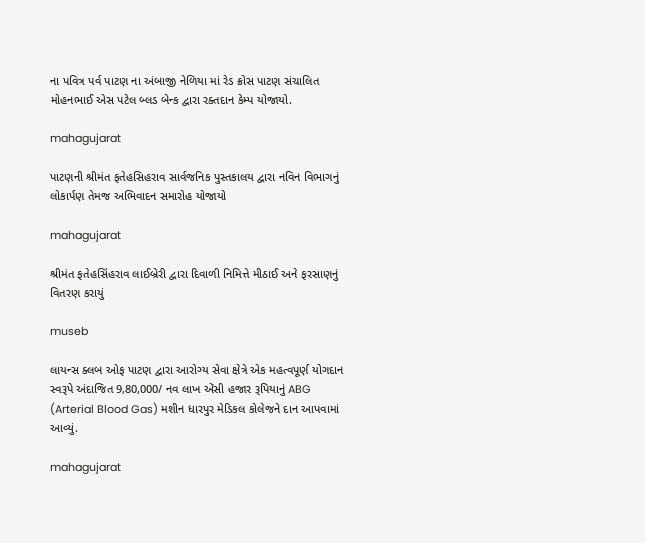ના પવિત્ર પર્વ પાટણ ના અંબાજી નેળિયા માં રેડ ક્રોસ પાટણ સંચાલિત મોહનભાઈ એસ પટેલ બ્લડ બેન્ક દ્વારા રક્તદાન કેમ્પ યોજાયો.

mahagujarat

પાટણની શ્રીમંત ફતેહસિહરાવ સાર્વજનિક પુસ્તકાલય દ્વારા નવિન વિભાગનું લોકાર્પણ તેમજ અભિવાદન સમારોહ યોજાયો

mahagujarat

શ્રીમંત ફતેહસિંહરાવ લાઈબ્રેરી દ્વારા દિવાળી નિમિત્તે મીઠાઈ અને ફરસાણનું વિતરણ કરાયું

museb

લાયન્સ ક્લબ ઓફ પાટણ દ્વારા આરોગ્ય સેવા ક્ષેત્રે એક મહત્વપૂર્ણ યોગદાન સ્વરૂપે અંદાજિત 9,80,000/ નવ લાખ એંસી હજાર રૂપિયાનું ABG (Arterial Blood Gas) મશીન ધારપુર મેડિકલ કોલેજને દાન આપવામાં આવ્યું.

mahagujarat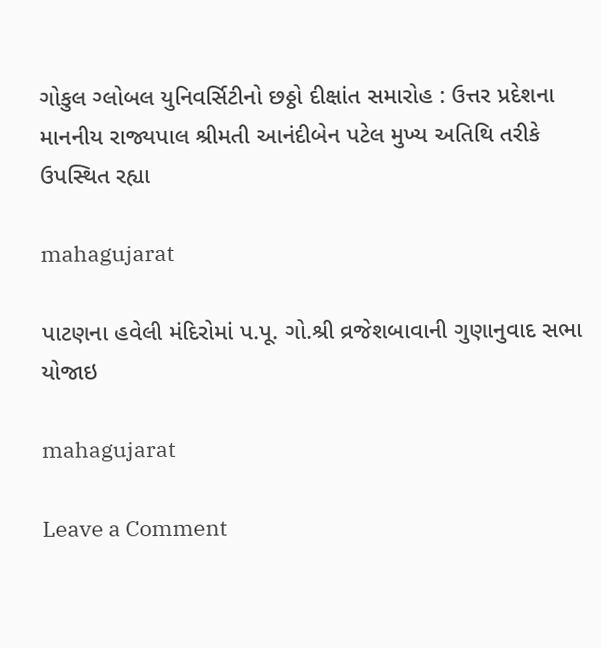ગોકુલ ગ્લોબલ યુનિવર્સિટીનો છઠ્ઠો દીક્ષાંત સમારોહ : ઉત્તર પ્રદેશના માનનીય રાજ્યપાલ શ્રીમતી આનંદીબેન પટેલ મુખ્ય અતિથિ તરીકે ઉપસ્થિત રહ્યા

mahagujarat

પાટણના હવેલી મંદિરોમાં પ.પૂ. ગો.શ્રી વ્રજેશબાવાની ગુણાનુવાદ સભા યોજાઇ

mahagujarat

Leave a Comment